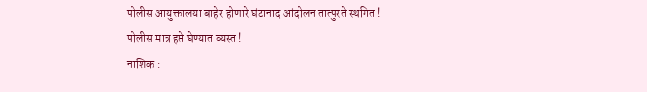पोलीस आयुक्तालया बाहेर होणारे घंटानाद आंदोलन तात्पुरते स्थगित !
पोलीस मात्र हप्ते घेण्यात व्यस्त !
नाशिक :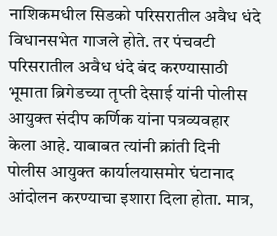नाशिकमधील सिडको परिसरातील अवैध धंदे विधानसभेत गाजले होते. तर पंचवटी परिसरातील अवैध धंदे बंद करण्यासाठी भूमाता ब्रिगेडच्या तृप्ती देसाई यांनी पोलीस आयुक्त संदीप कर्णिक यांना पत्रव्यवहार केला आहे. याबाबत त्यांनी क्रांती दिनी पोलीस आयुक्त कार्यालयासमोर घंटानाद आंदोलन करण्याचा इशारा दिला होता. मात्र,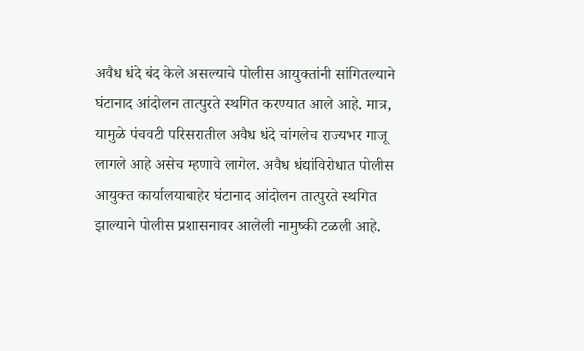अवैध धंदे बंद केले असल्याचे पोलीस आयुक्तांनी सांगितल्याने घंटानाद आंदोलन तात्पुरते स्थगित करण्यात आले आहे. मात्र, यामुळे पंचवटी परिसरातील अवैध धंदे चांगलेच राज्यभर गाजू लागले आहे असेच म्हणावे लागेल. अवैध धंद्यांविरोधात पोलीस आयुक्त कार्यालयाबाहेर घंटानाद आंदोलन तात्पुरते स्थगित झाल्याने पोलीस प्रशासनावर आलेली नामुष्की टळली आहे.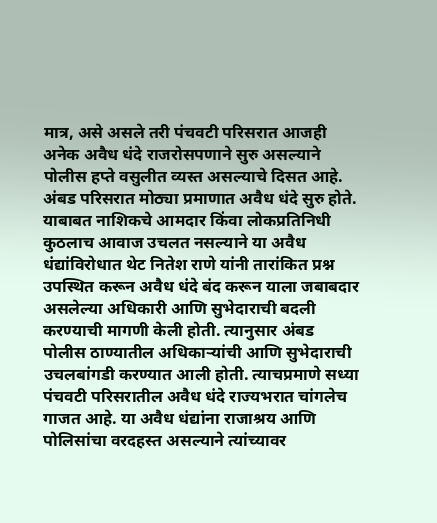मात्र, असे असले तरी पंचवटी परिसरात आजही अनेक अवैध धंदे राजरोसपणाने सुरु असल्याने पोलीस हप्ते वसुलीत व्यस्त असल्याचे दिसत आहे.
अंबड परिसरात मोठ्या प्रमाणात अवैध धंदे सुरु होते. याबाबत नाशिकचे आमदार किंवा लोकप्रतिनिधी कुठलाच आवाज उचलत नसल्याने या अवैध धंद्यांविरोधात थेट नितेश राणे यांनी तारांकित प्रश्न उपस्थित करून अवैध धंदे बंद करून याला जबाबदार असलेल्या अधिकारी आणि सुभेदाराची बदली करण्याची मागणी केली होती. त्यानुसार अंबड पोलीस ठाण्यातील अधिकाऱ्यांची आणि सुभेदाराची उचलबांगडी करण्यात आली होती. त्याचप्रमाणे सध्या पंचवटी परिसरातील अवैध धंदे राज्यभरात चांगलेच गाजत आहे. या अवैध धंद्यांना राजाश्रय आणि पोलिसांचा वरदहस्त असल्याने त्यांच्यावर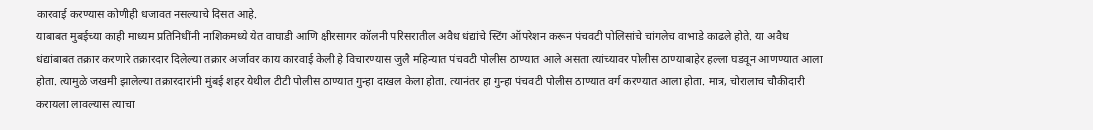कारवाई करण्यास कोणीही धजावत नसल्याचे दिसत आहे.
याबाबत मुबईच्या काही माध्यम प्रतिनिधींनी नाशिकमध्ये येत वाघाडी आणि क्षीरसागर कॉलनी परिसरातील अवैध धंद्यांचे स्टिंग ऑपरेशन करून पंचवटी पोलिसांचे चांगलेच वाभाडे काढले होते. या अवैध धंद्यांबाबत तक्रार करणारे तक्रारदार दिलेल्या तक्रार अर्जावर काय कारवाई केली हे विचारण्यास जुलै महिन्यात पंचवटी पोलीस ठाण्यात आले असता त्यांच्यावर पोलीस ठाण्याबाहेर हल्ला घडवून आणण्यात आला होता. त्यामुळे जखमी झालेल्या तक्रारदारांनी मुंबई शहर येथील टीटी पोलीस ठाण्यात गुन्हा दाखल केला होता. त्यानंतर हा गुन्हा पंचवटी पोलीस ठाण्यात वर्ग करण्यात आला होता. मात्र, चोरालाच चौकीदारी करायला लावल्यास त्याचा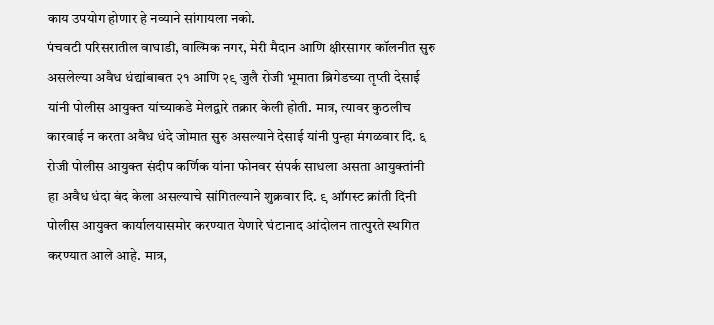काय उपयोग होणार हे नव्याने सांगायला नको.
पंचवटी परिसरातील वाघाडी, वाल्मिक नगर, मेरी मैदान आणि क्षीरसागर कॉलनीत सुरु असलेल्या अवैध धंद्यांबाबत २१ आणि २९ जुलै रोजी भूमाता ब्रिगेडच्या तृप्ती देसाई यांनी पोलीस आयुक्त यांच्याकडे मेलद्वारे तक्रार केली होती. मात्र, त्यावर कुठलीच कारवाई न करता अवैध धंदे जोमात सुरु असल्याने देसाई यांनी पुन्हा मंगळवार दि. ६ रोजी पोलीस आयुक्त संदीप कर्णिक यांना फोनवर संपर्क साधला असता आयुक्तांनी हा अवैध धंदा बंद केला असल्याचे सांगितल्याने शुक्रवार दि. ९ ऑगस्ट क्रांती दिनी पोलीस आयुक्त कार्यालयासमोर करण्यात येणारे घंटानाद आंदोलन तात्पुरते स्थगित करण्यात आले आहे. मात्र,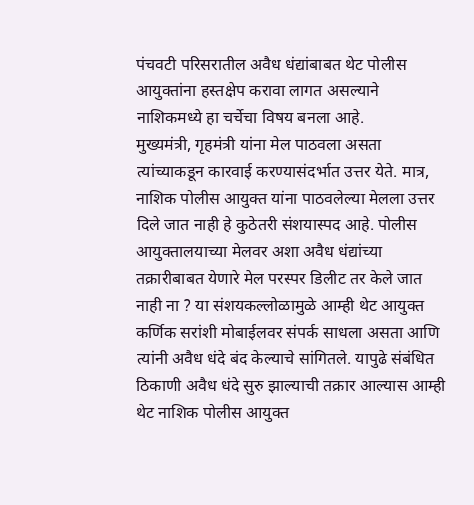पंचवटी परिसरातील अवैध धंद्यांबाबत थेट पोलीस आयुक्तांना हस्तक्षेप करावा लागत असल्याने नाशिकमध्ये हा चर्चेचा विषय बनला आहे.
मुख्यमंत्री, गृहमंत्री यांना मेल पाठवला असता त्यांच्याकडून कारवाई करण्यासंदर्भात उत्तर येते. मात्र, नाशिक पोलीस आयुक्त यांना पाठवलेल्या मेलला उत्तर दिले जात नाही हे कुठेतरी संशयास्पद आहे. पोलीस आयुक्तालयाच्या मेलवर अशा अवैध धंद्यांच्या तक्रारीबाबत येणारे मेल परस्पर डिलीट तर केले जात नाही ना ? या संशयकल्लोळामुळे आम्ही थेट आयुक्त कर्णिक सरांशी मोबाईलवर संपर्क साधला असता आणि त्यांनी अवैध धंदे बंद केल्याचे सांगितले. यापुढे संबंधित ठिकाणी अवैध धंदे सुरु झाल्याची तक्रार आल्यास आम्ही थेट नाशिक पोलीस आयुक्त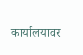कार्यालयावर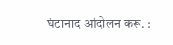घंटानाद आंदोलन करू. :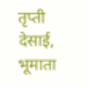तृप्ती देसाई, भूमाता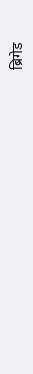ब्रिगेड